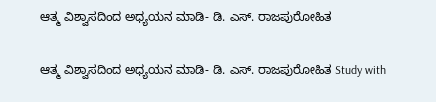ಆತ್ಮ ವಿಶ್ವಾಸದಿಂದ ಅಧ್ಯಯನ ಮಾಡಿ- ಡಿ. ಎಸ್‌. ರಾಜಪುರೋಹಿತ

ಆತ್ಮ ವಿಶ್ವಾಸದಿಂದ ಅಧ್ಯಯನ ಮಾಡಿ- ಡಿ. ಎಸ್‌. ರಾಜಪುರೋಹಿತ Study with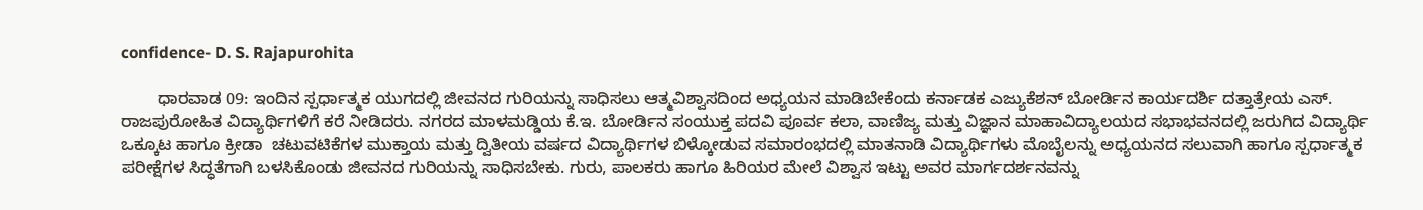confidence- D. S. Rajapurohita

        ಧಾರವಾಡ 09: ಇಂದಿನ ಸ್ಪರ್ಧಾತ್ಮಕ ಯುಗದಲ್ಲಿ ಜೀವನದ ಗುರಿಯನ್ನು ಸಾಧಿಸಲು ಆತ್ಮವಿಶ್ವಾಸದಿಂದ ಅಧ್ಯಯನ ಮಾಡಿಬೇಕೆಂದು ಕರ್ನಾಡಕ ಎಜ್ಯುಕೆಶನ್ ಬೋರ್ಡಿನ ಕಾರ್ಯದರ್ಶಿ ದತ್ತಾತ್ರೇಯ ಎಸ್‌. ರಾಜಪುರೋಹಿತ ವಿದ್ಯಾರ್ಥಿಗಳಿಗೆ ಕರೆ ನೀಡಿದರು. ನಗರದ ಮಾಳಮಡ್ಡಿಯ ಕೆ.ಇ. ಬೋರ್ಡಿನ ಸಂಯುಕ್ತ ಪದವಿ ಪೂರ್ವ ಕಲಾ, ವಾಣಿಜ್ಯ ಮತ್ತು ವಿಜ್ಞಾನ ಮಾಹಾವಿದ್ಯಾಲಯದ ಸಭಾಭವನದಲ್ಲಿ ಜರುಗಿದ ವಿದ್ಯಾರ್ಥಿ ಒಕ್ಕೂಟ ಹಾಗೂ ಕ್ರೀಡಾ  ಚಟುವಟಿಕೆಗಳ ಮುಕ್ತಾಯ ಮತ್ತು ದ್ವಿತೀಯ ವರ್ಷದ ವಿದ್ಯಾರ್ಥಿಗಳ ಬಿಳ್ಕೋಡುವ ಸಮಾರಂಭದಲ್ಲಿ ಮಾತನಾಡಿ ವಿದ್ಯಾರ್ಥಿಗಳು ಮೊಬೈಲನ್ನು ಅಧ್ಯಯನದ ಸಲುವಾಗಿ ಹಾಗೂ ಸ್ಪರ್ಧಾತ್ಮಕ ಪರೀಕ್ಷೆಗಳ ಸಿದ್ಧತೆಗಾಗಿ ಬಳಸಿಕೊಂಡು ಜೀವನದ ಗುರಿಯನ್ನು ಸಾಧಿಸಬೇಕು. ಗುರು, ಪಾಲಕರು ಹಾಗೂ ಹಿರಿಯರ ಮೇಲೆ ವಿಶ್ವಾಸ ಇಟ್ಟು ಅವರ ಮಾರ್ಗದರ್ಶನವನ್ನು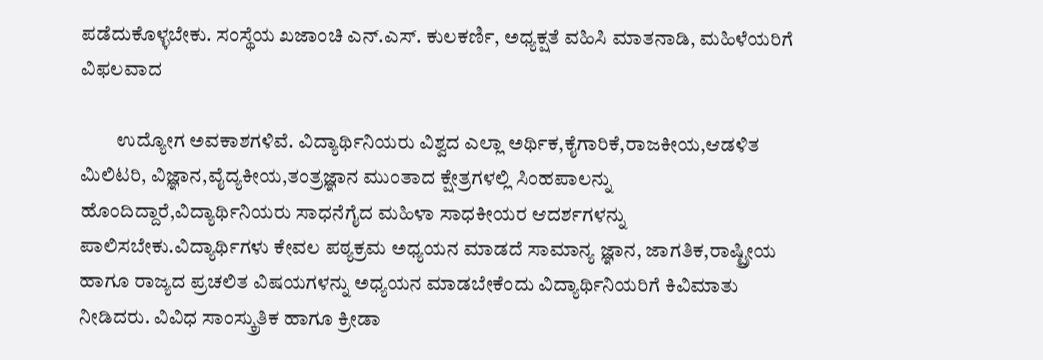ಪಡೆದುಕೊಳ್ಳಬೇಕು. ಸಂಸ್ಥೆಯ ಖಜಾಂಚಿ ಎನ್‌.ಎಸ್‌. ಕುಲಕರ್ಣಿ, ಅಧ್ಯಕ್ಷತೆ ವಹಿಸಿ ಮಾತನಾಡಿ, ಮಹಿಳೆಯರಿಗೆ ವಿಫಲವಾದ

         ಉದ್ಯೋಗ ಅವಕಾಶಗಳಿವೆ. ವಿದ್ಯಾರ್ಥಿನಿಯರು ವಿಶ್ವದ ಎಲ್ಲಾ ಅರ್ಥಿಕ,ಕೈಗಾರಿಕೆ,ರಾಜಕೀಯ,ಆಡಳಿತ ಮಿಲಿಟರಿ, ವಿಜ್ಞಾನ,ವೈದ್ಯಕೀಯ,ತಂತ್ರಜ್ಞಾನ ಮುಂತಾದ ಕ್ಷೇತ್ರಗಳಲ್ಲಿ ಸಿಂಹಪಾಲನ್ನು ಹೊಂದಿದ್ದಾರೆ,ವಿದ್ಯಾರ್ಥಿನಿಯರು ಸಾಧನೆಗೈದ ಮಹಿಳಾ ಸಾಧಕೀಯರ ಆದರ್ಶಗಳನ್ನು ಪಾಲಿಸಬೇಕು.ವಿದ್ಯಾರ್ಥಿಗಳು ಕೇವಲ ಪಠ್ಯಕ್ರಮ ಅಧ್ಯಯನ ಮಾಡದೆ ಸಾಮಾನ್ಯ ಜ್ಞಾನ, ಜಾಗತಿಕ,ರಾಷ್ಟ್ರೀಯ ಹಾಗೂ ರಾಜ್ಯದ ಪ್ರಚಲಿತ ವಿಷಯಗಳನ್ನು ಅಧ್ಯಯನ ಮಾಡಬೇಕೆಂದು ವಿದ್ಯಾರ್ಥಿನಿಯರಿಗೆ ಕಿವಿಮಾತು ನೀಡಿದರು. ವಿವಿಧ ಸಾಂಸ್ಕ್ರುತಿಕ ಹಾಗೂ ಕ್ರೀಡಾ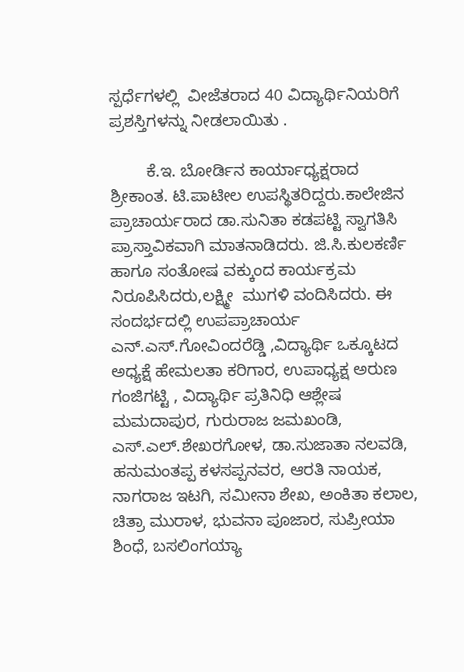ಸ್ಪರ್ಧೆಗಳಲ್ಲಿ  ವೀಜೆತರಾದ 40 ವಿದ್ಯಾರ್ಥಿನಿಯರಿಗೆ ಪ್ರಶಸ್ತಿಗಳನ್ನು ನೀಡಲಾಯಿತು .

        ಕೆ.ಇ. ಬೋರ್ಡಿನ ಕಾರ್ಯಾಧ್ಯಕ್ಷರಾದ ಶ್ರೀಕಾಂತ. ಟಿ.ಪಾಟೀಲ ಉಪಸ್ಥಿತರಿದ್ದರು.ಕಾಲೇಜಿನ ಪ್ರಾಚಾರ್ಯರಾದ ಡಾ.ಸುನಿತಾ ಕಡಪಟ್ಟಿ ಸ್ವಾಗತಿಸಿ ಪ್ರಾಸ್ತಾವಿಕವಾಗಿ ಮಾತನಾಡಿದರು. ಜಿ.ಸಿ.ಕುಲಕರ್ಣಿ ಹಾಗೂ ಸಂತೋಷ ವಕ್ಕುಂದ ಕಾರ್ಯಕ್ರಮ ನಿರೂಪಿಸಿದರು,ಲಕ್ಷ್ಮೀ  ಮುಗಳಿ ವಂದಿಸಿದರು. ಈ ಸಂದರ್ಭದಲ್ಲಿ ಉಪಪ್ರಾಚಾರ್ಯ ಎನ್‌.ಎಸ್‌.ಗೋವಿಂದರೆಡ್ಡಿ ,ವಿದ್ಯಾರ್ಥಿ ಒಕ್ಕೂಟದ ಅಧ್ಯಕ್ಷೆ ಹೇಮಲತಾ ಕರಿಗಾರ, ಉಪಾಧ್ಯಕ್ಷ ಅರುಣ ಗಂಜಿಗಟ್ಟಿ , ವಿದ್ಯಾರ್ಥಿ ಪ್ರತಿನಿಧಿ ಆಶ್ಲೇಷ ಮಮದಾಪುರ, ಗುರುರಾಜ ಜಮಖಂಡಿ, ಎಸ್‌.ಎಲ್‌.ಶೇಖರಗೋಳ, ಡಾ.ಸುಜಾತಾ ನಲವಡಿ, ಹನುಮಂತಪ್ಪ ಕಳಸಪ್ಪನವರ, ಆರತಿ ನಾಯಕ, ನಾಗರಾಜ ಇಟಗಿ, ಸಮೀನಾ ಶೇಖ, ಅಂಕಿತಾ ಕಲಾಲ, ಚಿತ್ರಾ ಮುರಾಳ, ಭುವನಾ ಪೂಜಾರ, ಸುಪ್ರೀಯಾ ಶಿಂಧೆ, ಬಸಲಿಂಗಯ್ಯಾ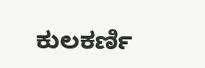ಕುಲಕರ್ಣಿ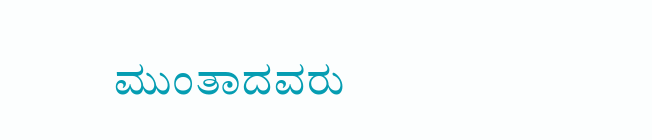ಮುಂತಾದವರು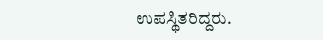ಉಪಸ್ಥಿತರಿದ್ದರು.